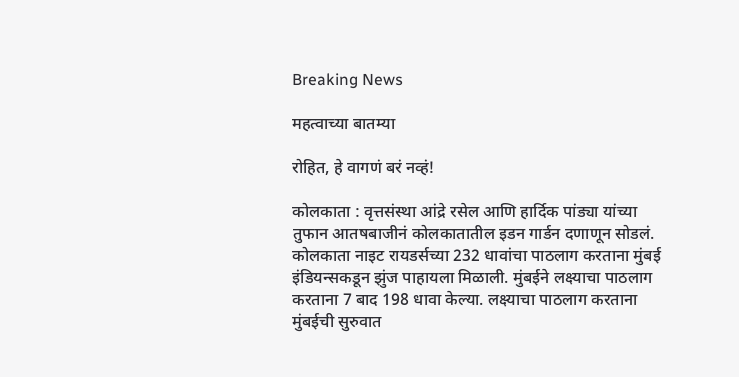Breaking News

महत्वाच्या बातम्या

रोहित, हे वागणं बरं नव्हं!

कोलकाता : वृत्तसंस्था आंद्रे रसेल आणि हार्दिक पांड्या यांच्या तुफान आतषबाजीनं कोलकातातील इडन गार्डन दणाणून सोडलं. कोलकाता नाइट रायडर्सच्या 232 धावांचा पाठलाग करताना मुंबई इंडियन्सकडून झुंज पाहायला मिळाली. मुंबईने लक्ष्याचा पाठलाग करताना 7 बाद 198 धावा केल्या. लक्ष्याचा पाठलाग करताना मुंबईची सुरुवात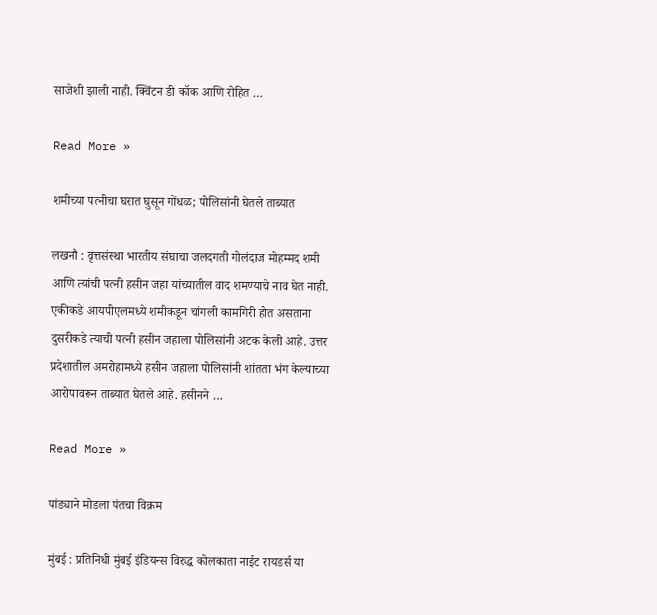साजेशी झाली नाही. क्विंटन डी कॉक आणि रोहित …

Read More »

शमीच्या पत्नीचा घरात घुसून गोंधळ; पोलिसांनी घेतले ताब्यात

लखनौ : वृत्तसंस्था भारतीय संघाचा जलदगती गोलंदाज मोहम्मद शमी आणि त्यांची पत्नी हसीन जहा यांच्यातील वाद शमण्याचे नाव घेत नाही. एकीकडे आयपीएलमध्ये शमीकडून चांगली कामगिरी होत असताना दुसरीकडे त्याची पत्नी हसीन जहाला पोलिसांनी अटक केली आहे. उत्तर प्रदेशातील अमरोहामध्ये हसीन जहाला पोलिसांनी शांतता भंग केल्याच्या आरोपावरून ताब्यात घेतले आहे. हसीनने …

Read More »

पांड्याने मोडला पंतचा विक्रम

मुंबई : प्रतिनिधी मुंबई इंडियन्स विरुद्ध कोलकाता नाईट रायडर्स या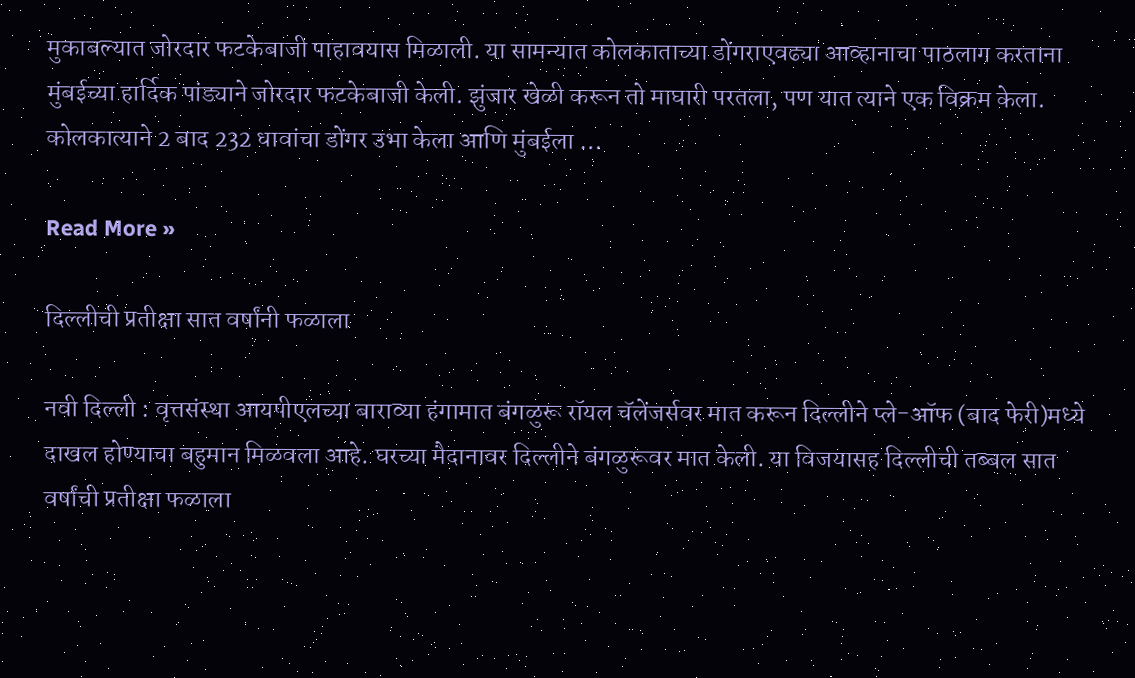मुकाबल्यात जोरदार फटकेबाजी पाहावयास मिळाली. या सामन्यात कोलकाताच्या डोंगराएवढ्या आव्हानाचा पाठलाग करताना मुंबईच्या हार्दिक पांड्याने जोरदार फटकेबाजी केली. झुंजार खेळी करून तो माघारी परतला, पण यात त्याने एक विक्रम केला. कोलकात्याने 2 बाद 232 धावांचा डोंगर उभा केला आणि मुंबईला …

Read More »

दिल्लीची प्रतीक्षा सात वर्षांनी फळाला

नवी दिल्ली : वृत्तसंस्था आयपीएलच्या बाराव्या हंगामात बंगळुरू रॉयल चॅलेंजर्सवर मात करून दिल्लीने प्ले-ऑफ (बाद फेरी)मध्ये दाखल होण्याचा बहुमान मिळवला आहे. घरच्या मैदानावर दिल्लीने बंगळुरूवर मात केली. या विजयासह दिल्लीची तब्बल सात वर्षांची प्रतीक्षा फळाला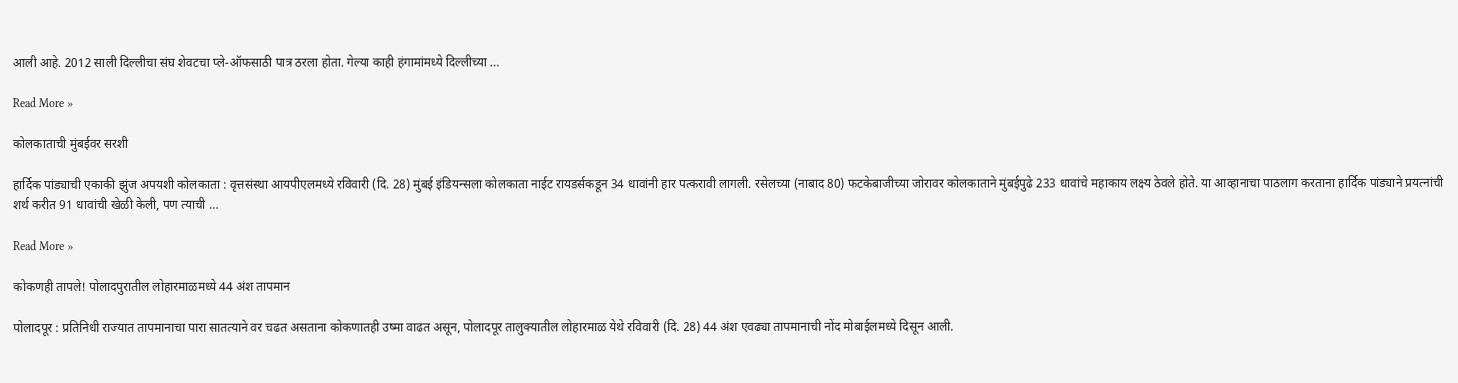आली आहे. 2012 साली दिल्लीचा संघ शेवटचा प्ले-ऑफसाठी पात्र ठरला होता. गेल्या काही हंगामांमध्ये दिल्लीच्या …

Read More »

कोलकाताची मुंबईवर सरशी

हार्दिक पांड्याची एकाकी झुंज अपयशी कोलकाता : वृत्तसंस्था आयपीएलमध्ये रविवारी (दि. 28) मुंबई इंडियन्सला कोलकाता नाईट रायडर्सकडून 34 धावांनी हार पत्करावी लागली. रसेलच्या (नाबाद 80) फटकेबाजीच्या जोरावर कोलकाताने मुंबईपुढे 233 धावांचे महाकाय लक्ष्य ठेवले होते. या आव्हानाचा पाठलाग करताना हार्दिक पांड्याने प्रयत्नांची शर्थ करीत 91 धावांची खेळी केली, पण त्याची …

Read More »

कोकणही तापले! पोलादपुरातील लोहारमाळमध्ये 44 अंश तापमान

पोलादपूर : प्रतिनिधी राज्यात तापमानाचा पारा सातत्याने वर चढत असताना कोकणातही उष्मा वाढत असून, पोलादपूर तालुक्यातील लोहारमाळ येथे रविवारी (दि. 28) 44 अंश एवढ्या तापमानाची नोंद मोबाईलमध्ये दिसून आली.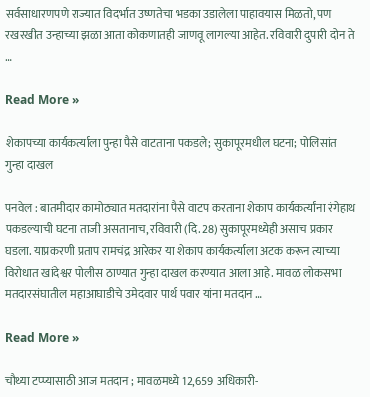सर्वसाधारणपणे राज्यात विदर्भात उष्णतेचा भडका उडालेला पाहावयास मिळतो, पण रखरखीत उन्हाच्या झळा आता कोकणातही जाणवू लागल्या आहेत. रविवारी दुपारी दोन ते …

Read More »

शेकापच्या कार्यकर्त्याला पुन्हा पैसे वाटताना पकडले; सुकापूरमधील घटना; पोलिसांत गुन्हा दाखल

पनवेल : बातमीदार कामोठ्यात मतदारांना पैसे वाटप करताना शेकाप कार्यकर्त्यांना रंगेहाथ पकडल्याची घटना ताजी असतानाच, रविवारी (दि. 28) सुकापूरमध्येही असाच प्रकार घडला. याप्रकरणी प्रताप रामचंद्र आरेकर या शेकाप कार्यकर्त्याला अटक करून त्याच्या विरोधात खांदेश्वर पोलीस ठाण्यात गुन्हा दाखल करण्यात आला आहे. मावळ लोकसभा मतदारसंघातील महाआघाडीचे उमेदवार पार्थ पवार यांना मतदान …

Read More »

चौथ्या टप्प्यासाठी आज मतदान ; मावळमध्ये 12,659 अधिकारी-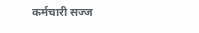कर्मचारी सज्ज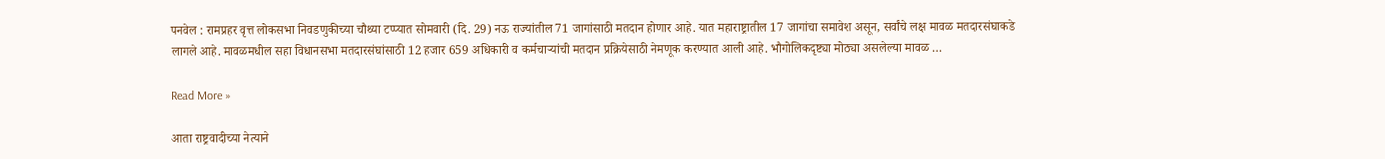पनवेल : रामप्रहर वृत्त लोकसभा निवडणुकीच्या चौथ्या टप्प्यात सोमवारी (दि. 29) नऊ राज्यांतील 71 जागांसाठी मतदान होणार आहे. यात महाराष्ट्रातील 17 जागांचा समावेश असून, सर्वांचे लक्ष मावळ मतदारसंघाकडे लागले आहे. मावळमधील सहा विधानसभा मतदारसंघांसाठी 12 हजार 659 अधिकारी व कर्मचार्‍यांची मतदान प्रक्रियेसाठी नेमणूक करण्यात आली आहे. भौगोलिकदृष्ट्या मोठ्या असलेल्या मावळ …

Read More »

आता राष्ट्रवादीच्या नेत्याने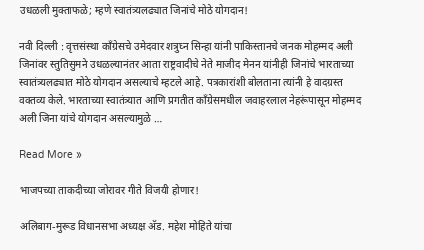उधळली मुक्ताफळे; म्हणे स्वातंत्र्यलढ्यात जिनांचे मोठे योगदान!

नवी दिल्ली : वृत्तसंस्था काँग्रेसचे उमेदवार शत्रुघ्न सिन्हा यांनी पाकिस्तानचे जनक मोहम्मद अली जिनांवर स्तुतिसुमने उधळल्यानंतर आता राष्ट्रवादीचे नेते माजीद मेनन यांनीही जिनांचे भारताच्या स्वातंत्र्यलढ्यात मोठे योगदान असल्याचे म्हटले आहे. पत्रकारांशी बोलताना त्यांनी हे वादग्रस्त वक्तव्य केले. भारताच्या स्वातंत्र्यात आणि प्रगतीत काँग्रेसमधील जवाहरलाल नेहरूंपासून मोहम्मद अली जिना यांचे योगदान असल्यामुळे …

Read More »

भाजपच्या ताकदीच्या जोरावर गीते विजयी होणार!

अलिबाग-मुरूड विधानसभा अध्यक्ष अ‍ॅड. महेश मोहिते यांचा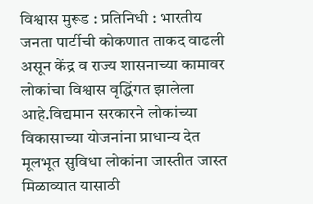विश्वास मुरूड : प्रतिनिधी : भारतीय जनता पार्टीची कोकणात ताकद वाढली असून केंद्र व राज्य शासनाच्या कामावर लोकांचा विश्वास वृद्धिंगत झालेला आहे.विद्यमान सरकारने लोकांच्या विकासाच्या योजनांना प्राधान्य देत मूलभूत सुविधा लोकांना जास्तीत जास्त मिळाव्यात यासाठी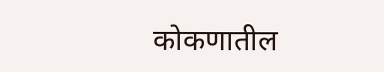कोकणातील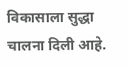विकासाला सुद्धा चालना दिली आहे.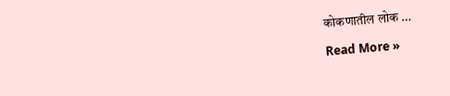कोकणातील लोक …

Read More »